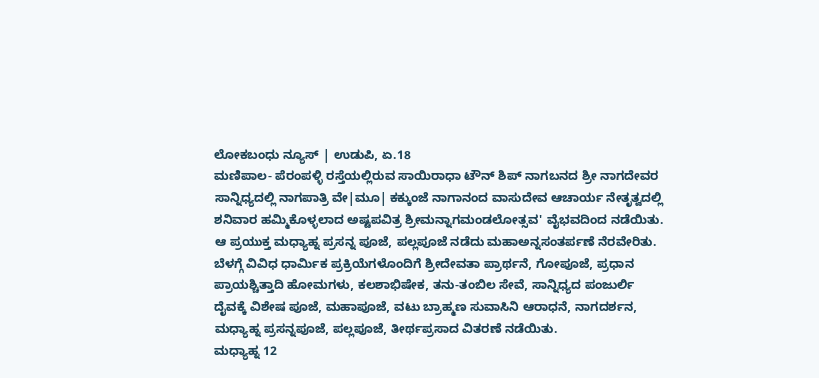ಲೋಕಬಂಧು ನ್ಯೂಸ್ | ಉಡುಪಿ, ಏ.18
ಮಣಿಪಾಲ- ಪೆರಂಪಳ್ಳಿ ರಸ್ತೆಯಲ್ಲಿರುವ ಸಾಯಿರಾಧಾ ಟೌನ್ ಶಿಪ್ ನಾಗಬನದ ಶ್ರೀ ನಾಗದೇವರ ಸಾನ್ನಿಧ್ಯದಲ್ಲಿ ನಾಗಪಾತ್ರಿ ವೇ|ಮೂ| ಕಕ್ಕುಂಜೆ ನಾಗಾನಂದ ವಾಸುದೇವ ಆಚಾರ್ಯ ನೇತೃತ್ವದಲ್ಲಿ ಶನಿವಾರ ಹಮ್ಮಿಕೊಳ್ಳಲಾದ ಅಷ್ಟಪವಿತ್ರ ಶ್ರೀಮನ್ನಾಗಮಂಡಲೋತ್ಸವ' ವೈಭವದಿಂದ ನಡೆಯಿತು.
ಆ ಪ್ರಯುಕ್ತ ಮಧ್ಯಾಹ್ನ ಪ್ರಸನ್ನ ಪೂಜೆ, ಪಲ್ಲಪೂಜೆ ನಡೆದು ಮಹಾಅನ್ನಸಂತರ್ಪಣೆ ನೆರವೇರಿತು.
ಬೆಳಗ್ಗೆ ವಿವಿಧ ಧಾರ್ಮಿಕ ಪ್ರಕ್ರಿಯೆಗಳೊಂದಿಗೆ ಶ್ರೀದೇವತಾ ಪ್ರಾರ್ಥನೆ, ಗೋಪೂಜೆ, ಪ್ರಧಾನ ಪ್ರಾಯಶ್ಚಿತ್ತಾದಿ ಹೋಮಗಳು, ಕಲಶಾಭಿಷೇಕ, ತನು-ತಂಬಿಲ ಸೇವೆ, ಸಾನ್ನಿಧ್ಯದ ಪಂಜುರ್ಲಿ ದೈವಕ್ಕೆ ವಿಶೇಷ ಪೂಜೆ, ಮಹಾಪೂಜೆ, ವಟು ಬ್ರಾಹ್ಮಣ ಸುವಾಸಿನಿ ಆರಾಧನೆ, ನಾಗದರ್ಶನ, ಮಧ್ಯಾಹ್ನ ಪ್ರಸನ್ನಪೂಜೆ, ಪಲ್ಲಪೂಜೆ, ತೀರ್ಥಪ್ರಸಾದ ವಿತರಣೆ ನಡೆಯಿತು.
ಮಧ್ಯಾಹ್ನ 12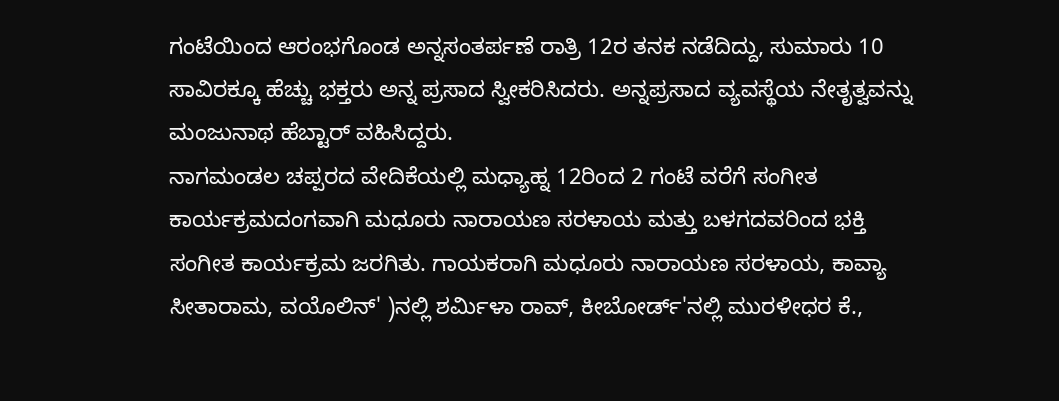ಗಂಟೆಯಿಂದ ಆರಂಭಗೊಂಡ ಅನ್ನಸಂತರ್ಪಣೆ ರಾತ್ರಿ 12ರ ತನಕ ನಡೆದಿದ್ದು, ಸುಮಾರು 10 ಸಾವಿರಕ್ಕೂ ಹೆಚ್ಚು ಭಕ್ತರು ಅನ್ನ ಪ್ರಸಾದ ಸ್ವೀಕರಿಸಿದರು. ಅನ್ನಪ್ರಸಾದ ವ್ಯವಸ್ಥೆಯ ನೇತೃತ್ವವನ್ನು ಮಂಜುನಾಥ ಹೆಬ್ಟಾರ್ ವಹಿಸಿದ್ದರು.
ನಾಗಮಂಡಲ ಚಪ್ಪರದ ವೇದಿಕೆಯಲ್ಲಿ ಮಧ್ಯಾಹ್ನ 12ರಿಂದ 2 ಗಂಟೆ ವರೆಗೆ ಸಂಗೀತ ಕಾರ್ಯಕ್ರಮದಂಗವಾಗಿ ಮಧೂರು ನಾರಾಯಣ ಸರಳಾಯ ಮತ್ತು ಬಳಗದವರಿಂದ ಭಕ್ತಿ ಸಂಗೀತ ಕಾರ್ಯಕ್ರಮ ಜರಗಿತು. ಗಾಯಕರಾಗಿ ಮಧೂರು ನಾರಾಯಣ ಸರಳಾಯ, ಕಾವ್ಯಾ ಸೀತಾರಾಮ, ವಯೊಲಿನ್' )ನಲ್ಲಿ ಶರ್ಮಿಳಾ ರಾವ್, ಕೀಬೋರ್ಡ್'ನಲ್ಲಿ ಮುರಳೀಧರ ಕೆ.,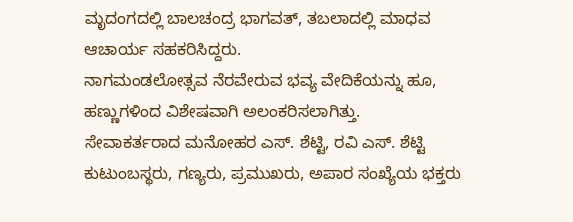ಮೃದಂಗದಲ್ಲಿ ಬಾಲಚಂದ್ರ ಭಾಗವತ್, ತಬಲಾದಲ್ಲಿ ಮಾಧವ ಆಚಾರ್ಯ ಸಹಕರಿಸಿದ್ದರು.
ನಾಗಮಂಡಲೋತ್ಸವ ನೆರವೇರುವ ಭವ್ಯ ವೇದಿಕೆಯನ್ನು ಹೂ, ಹಣ್ಣುಗಳಿಂದ ವಿಶೇಷವಾಗಿ ಅಲಂಕರಿಸಲಾಗಿತ್ತು.
ಸೇವಾಕರ್ತರಾದ ಮನೋಹರ ಎಸ್. ಶೆಟ್ಟಿ, ರವಿ ಎಸ್. ಶೆಟ್ಟಿ ಕುಟುಂಬಸ್ಥರು, ಗಣ್ಯರು, ಪ್ರಮುಖರು, ಅಪಾರ ಸಂಖ್ಯೆಯ ಭಕ್ತರು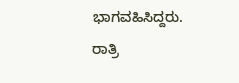ಭಾಗವಹಿಸಿದ್ದರು.
ರಾತ್ರಿ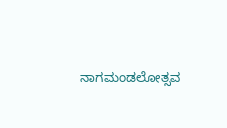ನಾಗಮಂಡಲೋತ್ಸವ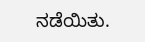ನಡೆಯಿತು.